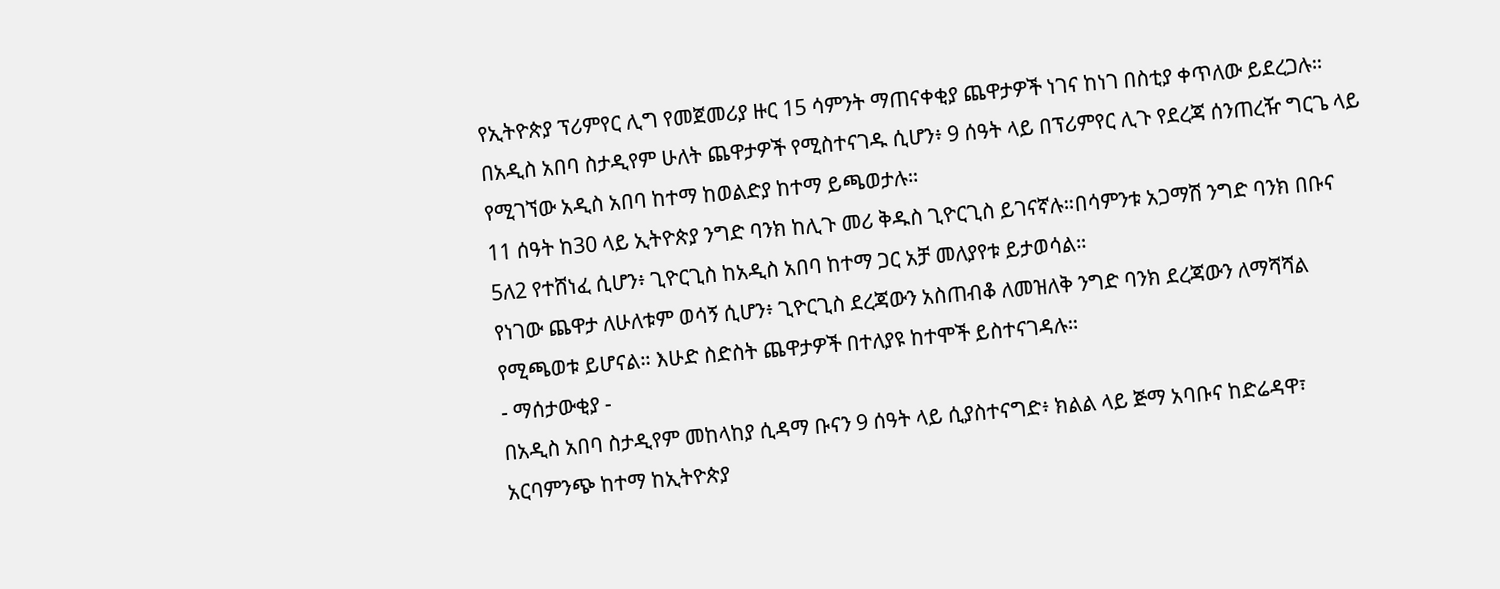የኢትዮጵያ ፕሪምየር ሊግ የመጀመሪያ ዙር 15 ሳምንት ማጠናቀቂያ ጨዋታዎች ነገና ከነገ በስቲያ ቀጥለው ይደረጋሉ።
በአዲስ አበባ ስታዲየም ሁለት ጨዋታዎች የሚስተናገዱ ሲሆን፥ 9 ሰዓት ላይ በፕሪምየር ሊጉ የደረጃ ሰንጠረዥ ግርጌ ላይ የሚገኘው አዲስ አበባ ከተማ ከወልድያ ከተማ ይጫወታሉ።
11 ሰዓት ከ30 ላይ ኢትዮጵያ ንግድ ባንክ ከሊጉ መሪ ቅዱስ ጊዮርጊስ ይገናኛሉ።በሳምንቱ አጋማሽ ንግድ ባንክ በቡና 5ለ2 የተሸነፈ ሲሆን፥ ጊዮርጊስ ከአዲስ አበባ ከተማ ጋር አቻ መለያየቱ ይታወሳል።
የነገው ጨዋታ ለሁለቱም ወሳኝ ሲሆን፥ ጊዮርጊስ ደረጃውን አስጠብቆ ለመዝለቅ ንግድ ባንክ ደረጃውን ለማሻሻል የሚጫወቱ ይሆናል። እሁድ ስድስት ጨዋታዎች በተለያዩ ከተሞች ይስተናገዳሉ።
- ማሰታውቂያ -
በአዲስ አበባ ስታዲየም መከላከያ ሲዳማ ቡናን 9 ሰዓት ላይ ሲያስተናግድ፥ ክልል ላይ ጅማ አባቡና ከድሬዳዋ፣ አርባምንጭ ከተማ ከኢትዮጵያ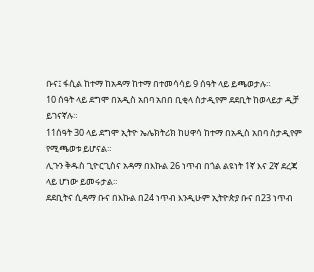ቡና፤ ፋሲል ከተማ ከአዳማ ከተማ በተመሳሳይ 9 ሰዓት ላይ ይጫወታሉ።
10 ሰዓት ላይ ደግሞ በአዲስ አበባ አበበ ቢቂላ ስታዲየም ደደቢት ከወላይታ ዲቻ ይገናኛሉ።
11ሰዓት 30 ላይ ደግሞ ኢትዮ ኤሌክትሪክ ከሀዋሳ ከተማ በአዲስ አበባ ስታዲየም የሚጫወቱ ይሆናል።
ሊጉን ቅዱስ ጊዮርጊስና አዳማ በእኩል 26 ነጥብ በጎል ልዩነት 1ኛ እና 2ኛ ደረጃ ላይ ሆነው ይመሩታል።
ደደቢትና ሲዳማ ቡና በእኩል በ24 ነጥብ እንዲሁም ኢትዮጵያ ቡና በ23 ነጥብ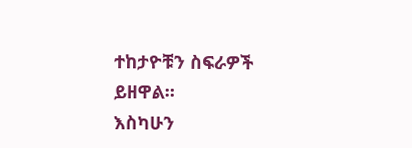ተከታዮቹን ስፍራዎች ይዘዋል።
እስካሁን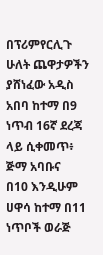በፕሪምየርሊጉ ሁለት ጨዋታዎችን ያሸነፈው አዲስ አበባ ከተማ በ9 ነጥብ 16ኛ ደረጃ ላይ ሲቀመጥ፥ ጅማ አባቡና
በ10 እንዲሁም ሀዋሳ ከተማ በ11 ነጥቦች ወራጅ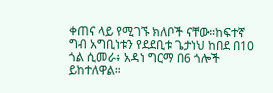ቀጠና ላይ የሚገኙ ክለቦች ናቸው።ከፍተኛ ግብ አግቢነቱን የደደቢቱ ጌታነህ ከበደ በ10 ጎል ሲመራ፥ አዳነ ግርማ በ6 ጎሎች ይከተለዋል።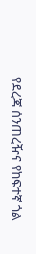የደረጃ ሰንጠረዥና የከፍተኛ ጎል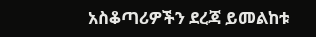አስቆጣሪዎችን ደረጃ ይመልከቱ